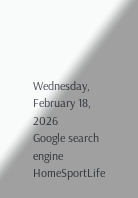Wednesday, February 18, 2026
Google search engine
HomeSportLife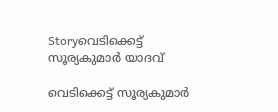Storyവെടിക്കെട്ട് സൂര്യകുമാര്‍ യാദവ്

വെടിക്കെട്ട് സൂര്യകുമാര്‍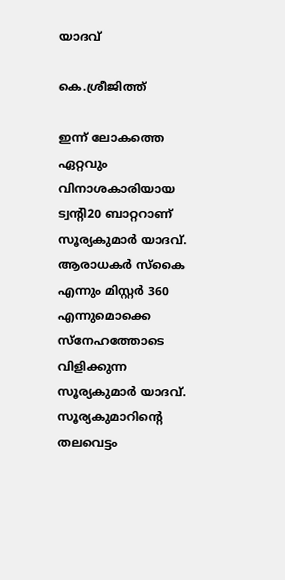യാദവ്

കെ.ശ്രീജിത്ത്

ഇന്ന് ലോകത്തെ ഏറ്റവും വിനാശകാരിയായ ട്വന്റി20 ബാറ്ററാണ് സൂര്യകുമാര്‍ യാദവ്. ആരാധകര്‍ സ്‌കൈ എന്നും മിസ്റ്റര്‍ 360 എന്നുമൊക്കെ സ്‌നേഹത്തോടെ വിളിക്കുന്ന സൂര്യകുമാര്‍ യാദവ്. സൂര്യകുമാറിന്റെ തലവെട്ടം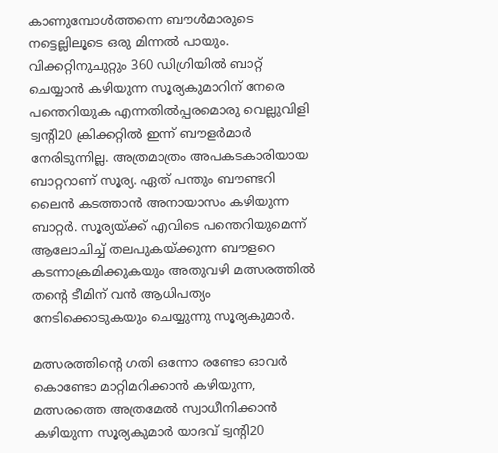കാണുമ്പോള്‍ത്തന്നെ ബൗള്‍മാരുടെ നട്ടെല്ലിലൂടെ ഒരു മിന്നല്‍ പായും. വിക്കറ്റിനുചുറ്റും 360 ഡിഗ്രിയില്‍ ബാറ്റ് ചെയ്യാന്‍ കഴിയുന്ന സൂര്യകുമാറിന് നേരെ പന്തെറിയുക എന്നതില്‍പ്പരമൊരു വെല്ലുവിളി ട്വന്റി20 ക്രിക്കറ്റില്‍ ഇന്ന് ബൗളര്‍മാര്‍ നേരിടുന്നില്ല. അത്രമാത്രം അപകടകാരിയായ ബാറ്ററാണ് സൂര്യ. ഏത് പന്തും ബൗണ്ടറി ലൈന്‍ കടത്താന്‍ അനായാസം കഴിയുന്ന ബാറ്റര്‍. സൂര്യയ്ക്ക് എവിടെ പന്തെറിയുമെന്ന് ആലോചിച്ച് തലപുകയ്ക്കുന്ന ബൗളറെ കടന്നാക്രമിക്കുകയും അതുവഴി മത്സരത്തില്‍ തന്റെ ടീമിന് വന്‍ ആധിപത്യം നേടിക്കൊടുകയും ചെയ്യുന്നു സൂര്യകുമാര്‍.

മത്സരത്തിന്റെ ഗതി ഒന്നോ രണ്ടോ ഓവര്‍ കൊണ്ടോ മാറ്റിമറിക്കാന്‍ കഴിയുന്ന, മത്സരത്തെ അത്രമേല്‍ സ്വാധീനിക്കാന്‍ കഴിയുന്ന സൂര്യകുമാര്‍ യാദവ് ട്വന്റി20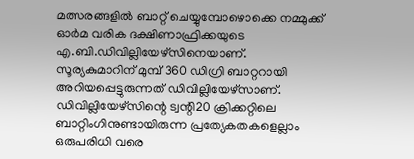മത്സരങ്ങളില്‍ ബാറ്റ് ചെയ്യുമ്പോഴൊക്കെ നമ്മുക്ക് ഓര്‍മ വരിക ദക്ഷിണാഫ്രിക്കയുടെ എ.ബി.ഡിവില്ലിയേഴ്‌സിനെയാണ്. സൂര്യകുമാറിന് മുമ്പ് 360 ഡിഗ്രി ബാറ്ററായി അറിയപ്പെട്ടുരുന്നത് ഡിവില്ലിയേഴ്‌സാണ്. ഡിവില്ലിയേഴ്‌സിന്റെ ട്വന്റി20 ക്രിക്കറ്റിലെ ബാറ്റിംഗിനുണ്ടായിരുന്ന പ്രത്യേകതകളെല്ലാം ഒരുപരിധി വരെ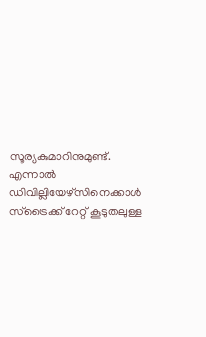സൂര്യകുമാറിനുമുണ്ട്. എന്നാല്‍ ഡിവില്ലിയേഴ്‌സിനെക്കാള്‍ സ്‌ട്രൈക്ക് റേറ്റ് കൂടുതലുള്ള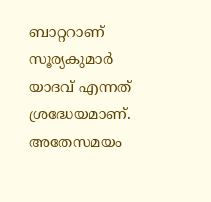ബാറ്ററാണ് സൂര്യകുമാര്‍ യാദവ് എന്നത് ശ്രദ്ധേയമാണ്. അതേസമയം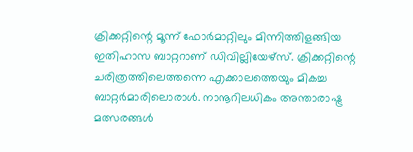ക്രിക്കറ്റിന്റെ മൂന്ന് ഫോര്‍മാറ്റിലും മിന്നിത്തിളങ്ങിയ ഇതിഹാസ ബാറ്ററാണ് ഡിവില്ലിയേഴ്‌സ്. ക്രിക്കറ്റിന്റെ ചരിത്രത്തിലെത്തന്നെ എക്കാലത്തെയും മികച്ച ബാറ്റര്‍മാരിലൊരാള്‍. നാനൂറിലധികം അന്താരാഷ്ട്ര മത്സരങ്ങള്‍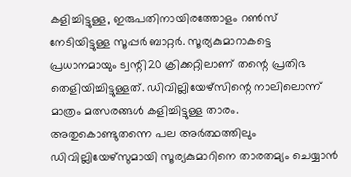കളിച്ചിട്ടുള്ള, ഇരുപതിനായിരത്തോളം റണ്‍സ് നേടിയിട്ടുള്ള സൂപ്പര്‍ ബാറ്റര്‍. സൂര്യകുമാറാകട്ടെ പ്രധാനമായും ട്വന്റി20 ക്രിക്കറ്റിലാണ് തന്റെ പ്രതിഭ തെളിയിച്ചിട്ടുള്ളത്. ഡിവില്ലിയേഴ്‌സിന്റെ നാലിലൊന്ന് മാത്രം മത്സരങ്ങള്‍ കളിച്ചിട്ടുള്ള താരം. അതുകൊണ്ടുതന്നെ പല അര്‍ത്ഥത്തിലും ഡിവില്ലിയേഴ്‌സുമായി സൂര്യകുമാറിനെ താരതമ്യം ചെയ്യാന്‍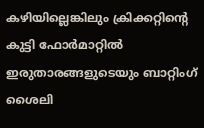കഴിയില്ലെങ്കിലും ക്രിക്കറ്റിന്റെ കുട്ടി ഫോര്‍മാറ്റില്‍ ഇരുതാരങ്ങളുടെയും ബാറ്റിംഗ് ശൈലി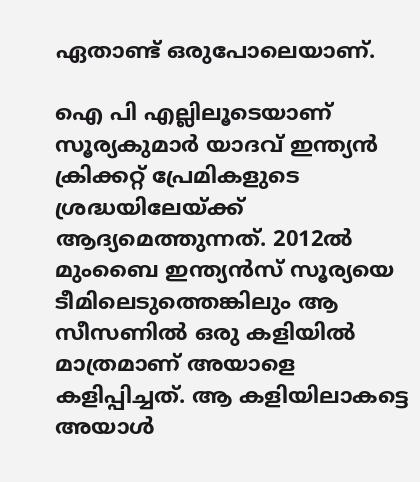ഏതാണ്ട് ഒരുപോലെയാണ്.

ഐ പി എല്ലിലൂടെയാണ് സൂര്യകുമാര്‍ യാദവ് ഇന്ത്യന്‍ ക്രിക്കറ്റ് പ്രേമികളുടെ ശ്രദ്ധയിലേയ്ക്ക് ആദ്യമെത്തുന്നത്. 2012ല്‍ മുംബൈ ഇന്ത്യന്‍സ് സൂര്യയെ ടീമിലെടുത്തെങ്കിലും ആ സീസണില്‍ ഒരു കളിയില്‍ മാത്രമാണ് അയാളെ കളിപ്പിച്ചത്. ആ കളിയിലാകട്ടെ അയാള്‍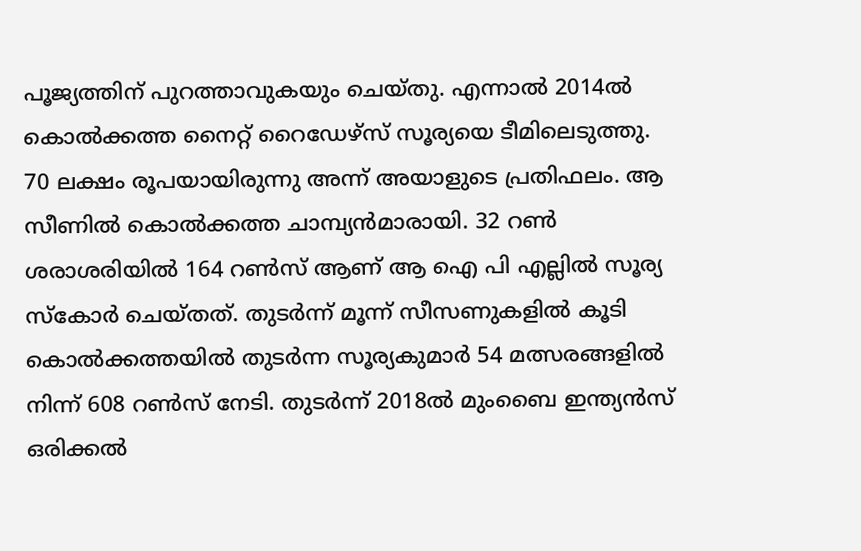പൂജ്യത്തിന് പുറത്താവുകയും ചെയ്തു. എന്നാല്‍ 2014ല്‍ കൊല്‍ക്കത്ത നൈറ്റ് റൈഡേഴ്‌സ് സൂര്യയെ ടീമിലെടുത്തു. 70 ലക്ഷം രൂപയായിരുന്നു അന്ന് അയാളുടെ പ്രതിഫലം. ആ സീണില്‍ കൊല്‍ക്കത്ത ചാമ്പ്യന്‍മാരായി. 32 റണ്‍ ശരാശരിയില്‍ 164 റണ്‍സ് ആണ് ആ ഐ പി എല്ലില്‍ സൂര്യ സ്‌കോര്‍ ചെയ്തത്. തുടര്‍ന്ന് മൂന്ന് സീസണുകളില്‍ കൂടി കൊല്‍ക്കത്തയില്‍ തുടര്‍ന്ന സൂര്യകുമാര്‍ 54 മത്സരങ്ങളില്‍ നിന്ന് 608 റണ്‍സ് നേടി. തുടര്‍ന്ന് 2018ല്‍ മുംബൈ ഇന്ത്യന്‍സ് ഒരിക്കല്‍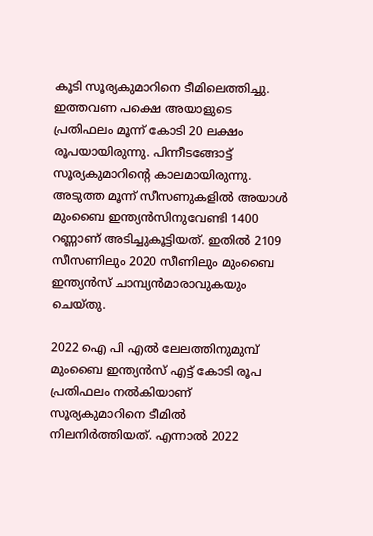കൂടി സൂര്യകുമാറിനെ ടീമിലെത്തിച്ചു. ഇത്തവണ പക്ഷെ അയാളുടെ പ്രതിഫലം മൂന്ന് കോടി 20 ലക്ഷം രൂപയായിരുന്നു. പിന്നീടങ്ങോട്ട് സൂര്യകുമാറിന്റെ കാലമായിരുന്നു. അടുത്ത മൂന്ന് സീസണുകളില്‍ അയാള്‍ മുംബൈ ഇന്ത്യന്‍സിനുവേണ്ടി 1400 റണ്ണാണ് അടിച്ചുകൂട്ടിയത്. ഇതില്‍ 2109 സീസണിലും 2020 സീണിലും മുംബൈ ഇന്ത്യന്‍സ് ചാമ്പ്യന്‍മാരാവുകയും ചെയ്തു.

2022 ഐ പി എല്‍ ലേലത്തിനുമുമ്പ് മുംബൈ ഇന്ത്യന്‍സ് എട്ട് കോടി രൂപ പ്രതിഫലം നല്‍കിയാണ് സൂര്യകുമാറിനെ ടീമില്‍ നിലനിര്‍ത്തിയത്. എന്നാല്‍ 2022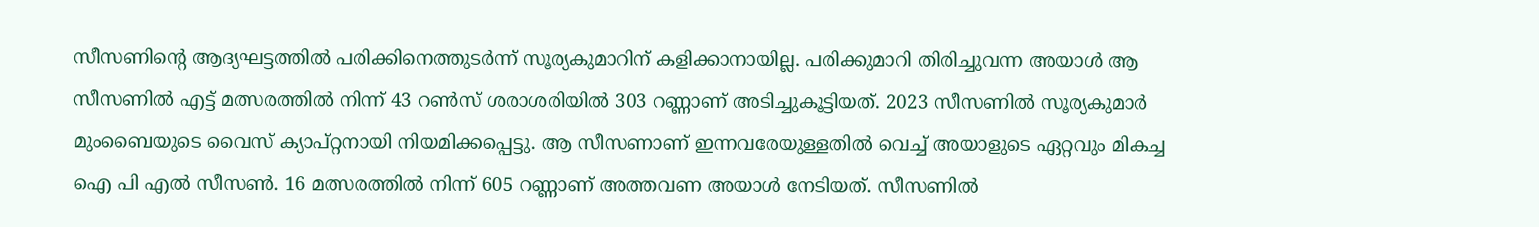സീസണിന്റെ ആദ്യഘട്ടത്തില്‍ പരിക്കിനെത്തുടര്‍ന്ന് സൂര്യകുമാറിന് കളിക്കാനായില്ല. പരിക്കുമാറി തിരിച്ചുവന്ന അയാള്‍ ആ സീസണില്‍ എട്ട് മത്സരത്തില്‍ നിന്ന് 43 റണ്‍സ് ശരാശരിയില്‍ 303 റണ്ണാണ് അടിച്ചുകൂട്ടിയത്. 2023 സീസണില്‍ സൂര്യകുമാര്‍ മുംബൈയുടെ വൈസ് ക്യാപ്റ്റനായി നിയമിക്കപ്പെട്ടു. ആ സീസണാണ് ഇന്നവരേയുള്ളതില്‍ വെച്ച് അയാളുടെ ഏറ്റവും മികച്ച ഐ പി എല്‍ സീസണ്‍. 16 മത്സരത്തില്‍ നിന്ന് 605 റണ്ണാണ് അത്തവണ അയാള്‍ നേടിയത്. സീസണില്‍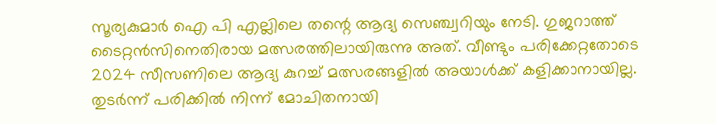സൂര്യകുമാര്‍ ഐ പി എല്ലിലെ തന്റെ ആദ്യ സെഞ്ച്വറിയും നേടി. ഗുജറാത്ത് ടൈറ്റന്‍സിനെതിരായ മത്സരത്തിലായിരുന്നു അത്. വീണ്ടും പരിക്കേറ്റതോടെ 2024 സീസണിലെ ആദ്യ കുറച്ച് മത്സരങ്ങളില്‍ അയാള്‍ക്ക് കളിക്കാനായില്ല. തുടര്‍ന്ന് പരിക്കില്‍ നിന്ന് മോചിതനായി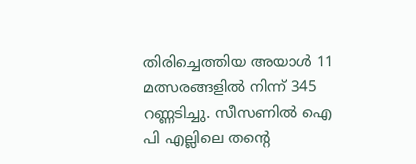തിരിച്ചെത്തിയ അയാള്‍ 11 മത്സരങ്ങളില്‍ നിന്ന് 345 റണ്ണടിച്ചു. സീസണില്‍ ഐ പി എല്ലിലെ തന്റെ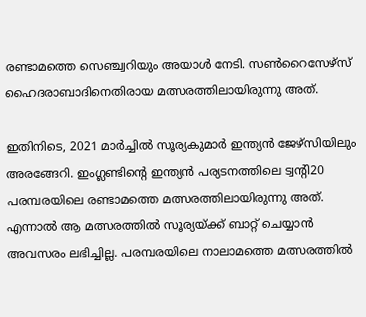രണ്ടാമത്തെ സെഞ്ച്വറിയും അയാള്‍ നേടി. സണ്‍റൈസേഴ്‌സ് ഹൈദരാബാദിനെതിരായ മത്സരത്തിലായിരുന്നു അത്.

ഇതിനിടെ, 2021 മാര്‍ച്ചില്‍ സൂര്യകുമാര്‍ ഇന്ത്യന്‍ ജേഴ്‌സിയിലും അരങ്ങേറി. ഇംഗ്ലണ്ടിന്റെ ഇന്ത്യന്‍ പര്യടനത്തിലെ ട്വന്റി20 പരമ്പരയിലെ രണ്ടാമത്തെ മത്സരത്തിലായിരുന്നു അത്. എന്നാല്‍ ആ മത്സരത്തില്‍ സൂര്യയ്ക്ക് ബാറ്റ് ചെയ്യാന്‍ അവസരം ലഭിച്ചില്ല. പരമ്പരയിലെ നാലാമത്തെ മത്സരത്തില്‍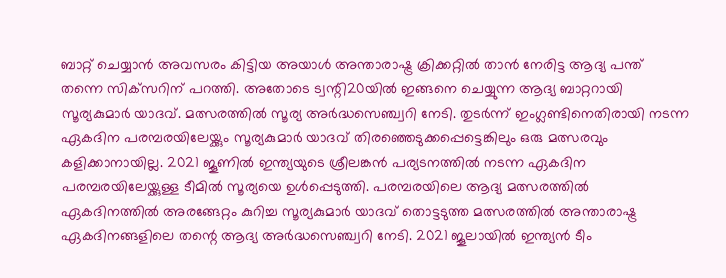ബാറ്റ് ചെയ്യാന്‍ അവസരം കിട്ടിയ അയാള്‍ അന്താരാഷ്ട്ര ക്രിക്കറ്റില്‍ താന്‍ നേരിട്ട ആദ്യ പന്ത് തന്നെ സിക്‌സറിന് പറത്തി. അതോടെ ട്വന്റി20യില്‍ ഇങ്ങനെ ചെയ്യുന്ന ആദ്യ ബാറ്ററായി സൂര്യകുമാര്‍ യാദവ്. മത്സരത്തില്‍ സൂര്യ അര്‍ദ്ധസെഞ്ച്വറി നേടി. തുടര്‍ന്ന് ഇംഗ്ലണ്ടിനെതിരായി നടന്ന ഏകദിന പരമ്പരയിലേയ്ക്കും സൂര്യകുമാര്‍ യാദവ് തിരഞ്ഞെടുക്കപ്പെട്ടെങ്കിലും ഒരു മത്സരവും കളിക്കാനായില്ല. 2021 ജൂണില്‍ ഇന്ത്യയുടെ ശ്രീലങ്കന്‍ പര്യടനത്തില്‍ നടന്ന ഏകദിന പരമ്പരയിലേയ്ക്കുള്ള ടീമില്‍ സൂര്യയെ ഉള്‍പ്പെടുത്തി. പരമ്പരയിലെ ആദ്യ മത്സരത്തില്‍ ഏകദിനത്തില്‍ അരങ്ങേറ്റം കുറിച്ച സൂര്യകുമാര്‍ യാദവ് തൊട്ടടുത്ത മത്സരത്തില്‍ അന്താരാഷ്ട്ര ഏകദിനങ്ങളിലെ തന്റെ ആദ്യ അര്‍ദ്ധസെഞ്ച്വറി നേടി. 2021 ജൂലായില്‍ ഇന്ത്യന്‍ ടീം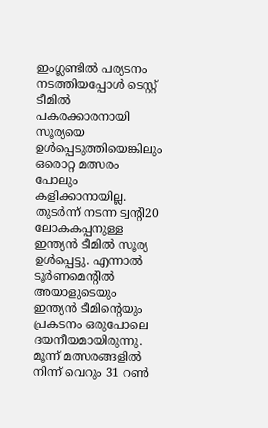ഇംഗ്ലണ്ടില്‍ പര്യടനം നടത്തിയപ്പോള്‍ ടെസ്റ്റ് ടീമില്‍ പകരക്കാരനായി സൂര്യയെ ഉള്‍പ്പെടുത്തിയെങ്കിലും ഒരൊറ്റ മത്സരം പോലും കളിക്കാനായില്ല. തുടര്‍ന്ന് നടന്ന ട്വന്റി20 ലോകകപ്പനുള്ള ഇന്ത്യന്‍ ടീമില്‍ സൂര്യ ഉള്‍പ്പെട്ടു. എന്നാല്‍ ടൂര്‍ണമെന്റില്‍ അയാളുടെയും ഇന്ത്യന്‍ ടീമിന്റെയും പ്രകടനം ഒരുപോലെ ദയനീയമായിരുന്നു. മൂന്ന് മത്സരങ്ങളില്‍ നിന്ന് വെറും 31 റണ്‍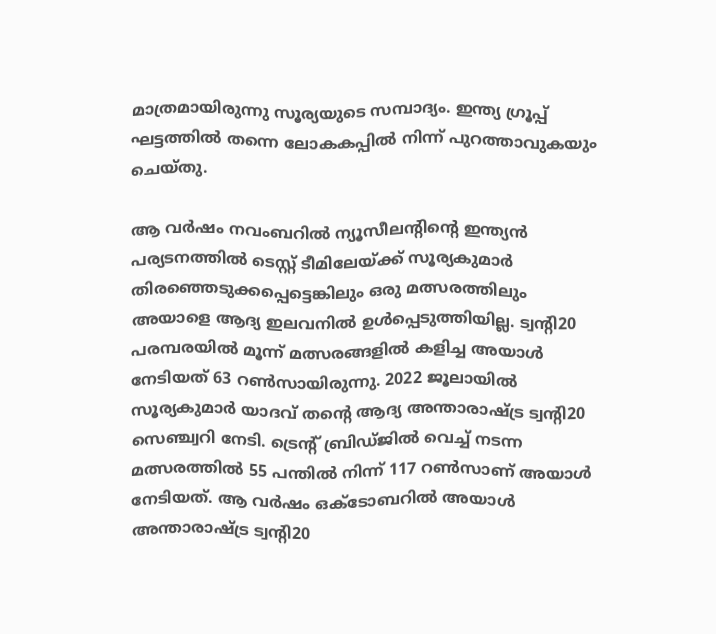മാത്രമായിരുന്നു സൂര്യയുടെ സമ്പാദ്യം. ഇന്ത്യ ഗ്രൂപ്പ് ഘട്ടത്തില്‍ തന്നെ ലോകകപ്പില്‍ നിന്ന് പുറത്താവുകയും ചെയ്തു.

ആ വര്‍ഷം നവംബറില്‍ ന്യൂസീലന്റിന്റെ ഇന്ത്യന്‍ പര്യടനത്തില്‍ ടെസ്റ്റ് ടീമിലേയ്ക്ക് സൂര്യകുമാര്‍ തിരഞ്ഞെടുക്കപ്പെട്ടെങ്കിലും ഒരു മത്സരത്തിലും അയാളെ ആദ്യ ഇലവനില്‍ ഉള്‍പ്പെടുത്തിയില്ല. ട്വന്റി20 പരമ്പരയില്‍ മൂന്ന് മത്സരങ്ങളില്‍ കളിച്ച അയാള്‍ നേടിയത് 63 റണ്‍സായിരുന്നു. 2022 ജൂലായില്‍ സൂര്യകുമാര്‍ യാദവ് തന്റെ ആദ്യ അന്താരാഷ്ട്ര ട്വന്റി20 സെഞ്ച്വറി നേടി. ട്രെന്റ് ബ്രിഡ്ജില്‍ വെച്ച് നടന്ന മത്സരത്തില്‍ 55 പന്തില്‍ നിന്ന് 117 റണ്‍സാണ് അയാള്‍ നേടിയത്. ആ വര്‍ഷം ഒക്ടോബറില്‍ അയാള്‍ അന്താരാഷ്ട്ര ട്വന്റി20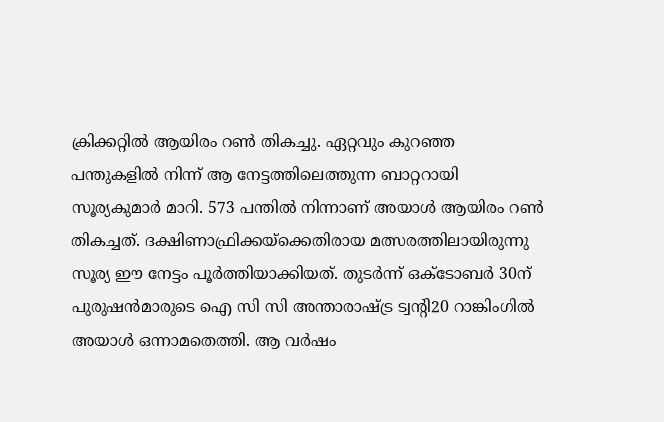ക്രിക്കറ്റില്‍ ആയിരം റണ്‍ തികച്ചു. ഏറ്റവും കുറഞ്ഞ പന്തുകളില്‍ നിന്ന് ആ നേട്ടത്തിലെത്തുന്ന ബാറ്ററായി സൂര്യകുമാര്‍ മാറി. 573 പന്തില്‍ നിന്നാണ് അയാള്‍ ആയിരം റണ്‍ തികച്ചത്. ദക്ഷിണാഫ്രിക്കയ്‌ക്കെതിരായ മത്സരത്തിലായിരുന്നു സൂര്യ ഈ നേട്ടം പൂര്‍ത്തിയാക്കിയത്. തുടര്‍ന്ന് ഒക്ടോബര്‍ 30ന് പുരുഷന്‍മാരുടെ ഐ സി സി അന്താരാഷ്ട്ര ട്വന്റി20 റാങ്കിംഗില്‍ അയാള്‍ ഒന്നാമതെത്തി. ആ വര്‍ഷം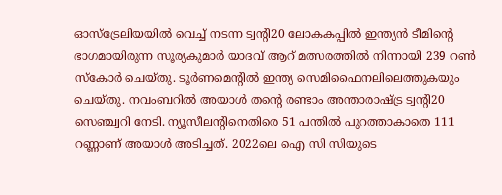ഓസ്‌ട്രേലിയയില്‍ വെച്ച് നടന്ന ട്വന്റി20 ലോകകപ്പില്‍ ഇന്ത്യന്‍ ടീമിന്റെ ഭാഗമായിരുന്ന സൂര്യകുമാര്‍ യാദവ് ആറ് മത്സരത്തില്‍ നിന്നായി 239 റണ്‍ സ്‌കോര്‍ ചെയ്തു. ടൂര്‍ണമെന്റില്‍ ഇന്ത്യ സെമിഫൈനലിലെത്തുകയും ചെയ്തു. നവംബറില്‍ അയാള്‍ തന്റെ രണ്ടാം അന്താരാഷ്ട്ര ട്വന്റി20 സെഞ്ച്വറി നേടി. ന്യൂസീലന്റിനെതിരെ 51 പന്തില്‍ പുറത്താകാതെ 111 റണ്ണാണ് അയാള്‍ അടിച്ചത്. 2022ലെ ഐ സി സിയുടെ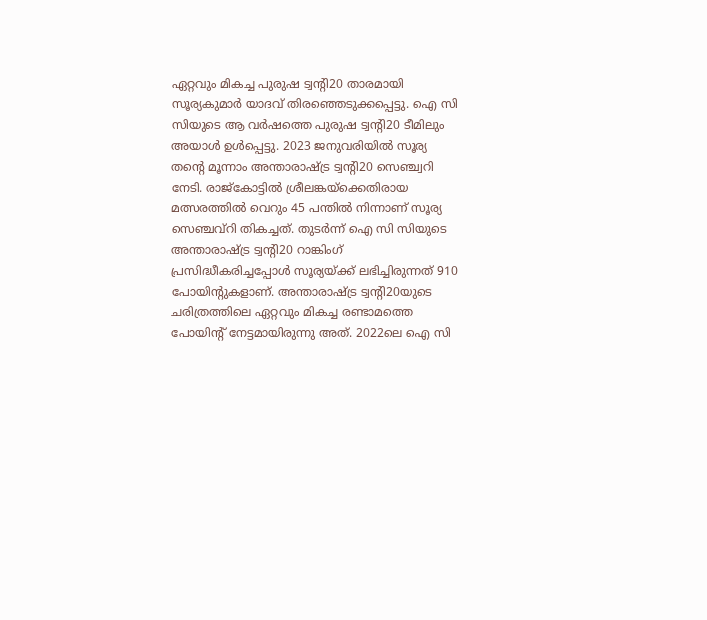ഏറ്റവും മികച്ച പുരുഷ ട്വന്റി20 താരമായി സൂര്യകുമാര്‍ യാദവ് തിരഞ്ഞെടുക്കപ്പെട്ടു. ഐ സി സിയുടെ ആ വര്‍ഷത്തെ പുരുഷ ട്വന്റി20 ടീമിലും അയാള്‍ ഉള്‍പ്പെട്ടു. 2023 ജനുവരിയില്‍ സൂര്യ തന്റെ മൂന്നാം അന്താരാഷ്ട്ര ട്വന്റി20 സെഞ്ച്വറി നേടി. രാജ്‌കോട്ടില്‍ ശ്രീലങ്കയ്‌ക്കെതിരായ മത്സരത്തില്‍ വെറും 45 പന്തില്‍ നിന്നാണ് സൂര്യ സെഞ്ചവ്‌റി തികച്ചത്. തുടര്‍ന്ന് ഐ സി സിയുടെ അന്താരാഷ്ട്ര ട്വന്റി20 റാങ്കിംഗ് പ്രസിദ്ധീകരിച്ചപ്പോള്‍ സൂര്യയ്ക്ക് ലഭിച്ചിരുന്നത് 910 പോയിന്റുകളാണ്. അന്താരാഷ്ട്ര ട്വന്റി20യുടെ ചരിത്രത്തിലെ ഏറ്റവും മികച്ച രണ്ടാമത്തെ പോയിന്റ് നേട്ടമായിരുന്നു അത്. 2022ലെ ഐ സി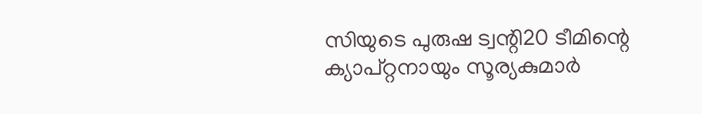സിയുടെ പുരുഷ ട്വന്റി20 ടീമിന്റെ ക്യാപ്റ്റനായും സൂര്യകുമാര്‍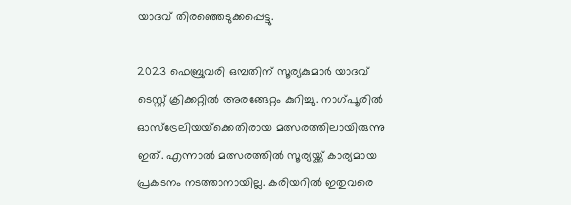യാദവ് തിരഞ്ഞെടുക്കപ്പെട്ടു.

2023 ഫെബ്രുവരി ഒമ്പതിന് സൂര്യകുമാര്‍ യാദവ് ടെസ്റ്റ് ക്രിക്കറ്റില്‍ അരങ്ങേറ്റം കുറിച്ചു. നാഗ്പൂരില്‍ ഓസ്‌ട്രേലിയയ്‌ക്കെതിരായ മത്സരത്തിലായിരുന്നു ഇത്. എന്നാല്‍ മത്സരത്തില്‍ സൂര്യയ്ക്ക് കാര്യമായ പ്രകടനം നടത്താനായില്ല. കരിയറില്‍ ഇതുവരെ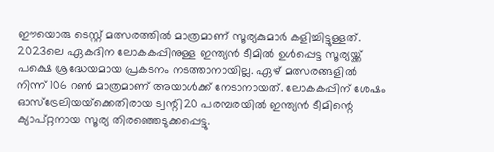ഈയൊരു ടെസ്റ്റ് മത്സരത്തില്‍ മാത്രമാണ് സൂര്യകുമാര്‍ കളിച്ചിട്ടുള്ളത്. 2023ലെ ഏകദിന ലോകകപ്പിനുള്ള ഇന്ത്യന്‍ ടീമില്‍ ഉള്‍പ്പെട്ട സൂര്യയ്ക്ക് പക്ഷെ ശ്രദ്ധേയമായ പ്രകടനം നടത്താനായില്ല. ഏഴ് മത്സരങ്ങളില്‍ നിന്ന് 106 റണ്‍ മാത്രമാണ് അയാള്‍ക്ക് നേടാനായത്. ലോകകപ്പിന് ശേഷം ഓസ്‌ട്രേലിയയ്‌ക്കെതിരായ ട്വന്റി20 പരമ്പരയില്‍ ഇന്ത്യന്‍ ടീമിന്റെ ക്യാപ്റ്റനായ സൂര്യ തിരഞ്ഞെടുക്കപ്പെട്ടു.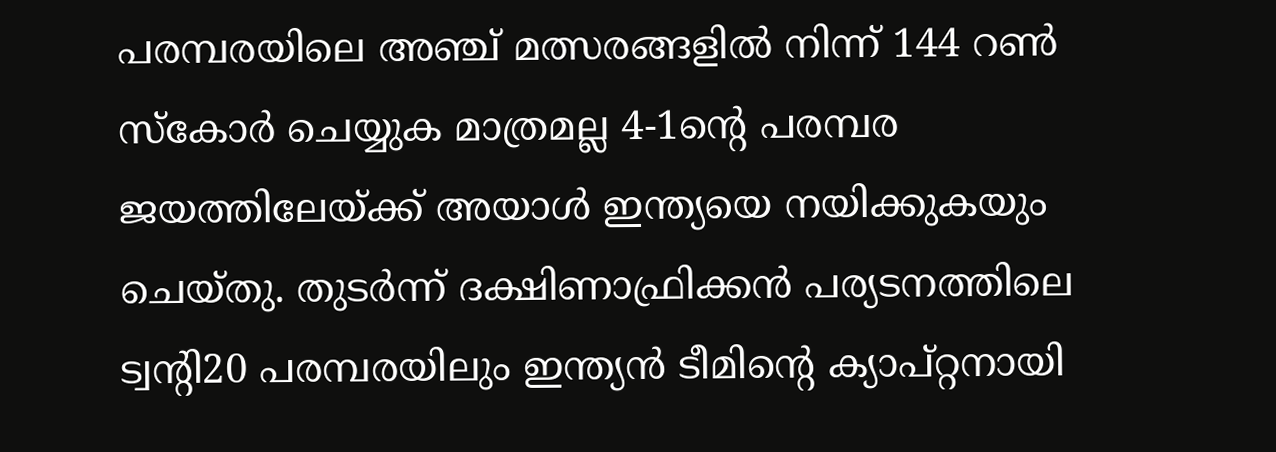പരമ്പരയിലെ അഞ്ച് മത്സരങ്ങളില്‍ നിന്ന് 144 റണ്‍ സ്‌കോര്‍ ചെയ്യുക മാത്രമല്ല 4-1ന്റെ പരമ്പര ജയത്തിലേയ്ക്ക് അയാള്‍ ഇന്ത്യയെ നയിക്കുകയും ചെയ്തു. തുടര്‍ന്ന് ദക്ഷിണാഫ്രിക്കന്‍ പര്യടനത്തിലെ ട്വന്റി20 പരമ്പരയിലും ഇന്ത്യന്‍ ടീമിന്റെ ക്യാപ്റ്റനായി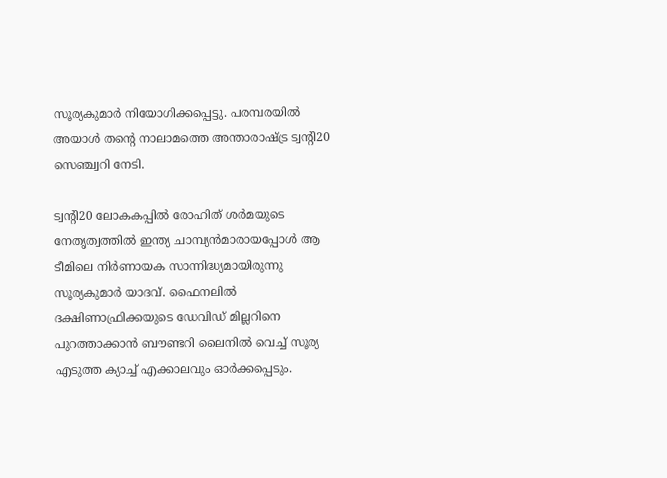സൂര്യകുമാര്‍ നിയോഗിക്കപ്പെട്ടു. പരമ്പരയില്‍ അയാള്‍ തന്റെ നാലാമത്തെ അന്താരാഷ്ട്ര ട്വന്റി20 സെഞ്ച്വറി നേടി.

ട്വന്റി20 ലോകകപ്പില്‍ രോഹിത് ശര്‍മയുടെ നേതൃത്വത്തില്‍ ഇന്ത്യ ചാമ്പ്യന്‍മാരായപ്പോള്‍ ആ ടീമിലെ നിര്‍ണായക സാന്നിദ്ധ്യമായിരുന്നു സൂര്യകുമാര്‍ യാദവ്. ഫൈനലില്‍ ദക്ഷിണാഫ്രിക്കയുടെ ഡേവിഡ് മില്ലറിനെ പുറത്താക്കാന്‍ ബൗണ്ടറി ലൈനില്‍ വെച്ച് സൂര്യ എടുത്ത ക്യാച്ച് എക്കാലവും ഓര്‍ക്കപ്പെടും.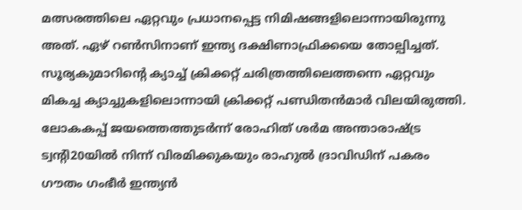മത്സരത്തിലെ ഏറ്റവും പ്രധാനപ്പെട്ട നിമിഷങ്ങളിലൊന്നായിരുന്നു അത്. ഏഴ് റണ്‍സിനാണ് ഇന്ത്യ ദക്ഷിണാഫ്രിക്കയെ തോല്പിച്ചത്. സൂര്യകുമാറിന്റെ ക്യാച്ച് ക്രിക്കറ്റ് ചരിത്രത്തിലെത്തന്നെ ഏറ്റവും മികച്ച ക്യാച്ചുകളിലൊന്നായി ക്രിക്കറ്റ് പണ്ഡിതന്‍മാര്‍ വിലയിരുത്തി. ലോകകപ്പ് ജയത്തെത്തുടര്‍ന്ന് രോഹിത് ശര്‍മ അന്താരാഷ്ട്ര ട്വന്റി20യില്‍ നിന്ന് വിരമിക്കുകയും രാഹുല്‍ ദ്രാവിഡിന് പകരം ഗൗതം ഗംഭീര്‍ ഇന്ത്യന്‍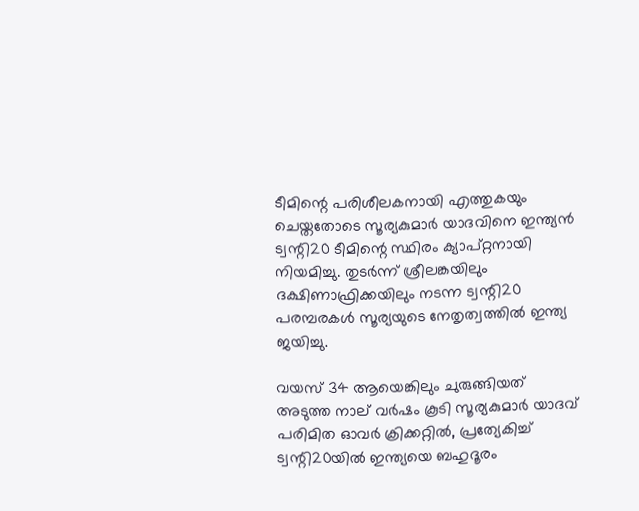ടീമിന്റെ പരിശീലകനായി എത്തുകയും ചെയ്തതോടെ സൂര്യകുമാര്‍ യാദവിനെ ഇന്ത്യന്‍ ട്വന്റി20 ടീമിന്റെ സ്ഥിരം ക്യാപ്റ്റനായി നിയമിച്ചു. തുടര്‍ന്ന് ശ്രീലങ്കയിലും ദക്ഷിണാഫ്രിക്കയിലും നടന്ന ട്വന്റി20 പരമ്പരകള്‍ സൂര്യയുടെ നേതൃത്വത്തില്‍ ഇന്ത്യ ജയിച്ചു.

വയസ് 34 ആയെങ്കിലും ചുരുങ്ങിയത് അടുത്ത നാല് വര്‍ഷം കൂടി സൂര്യകുമാര്‍ യാദവ് പരിമിത ഓവര്‍ ക്രിക്കറ്റില്‍, പ്രത്യേകിച്ച് ട്വന്റി20യില്‍ ഇന്ത്യയെ ബഹുദൂരം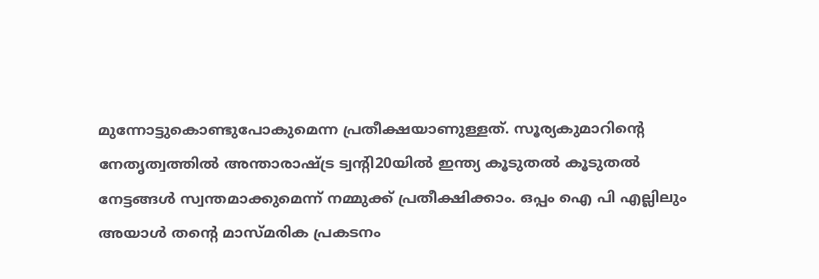മുന്നോട്ടുകൊണ്ടുപോകുമെന്ന പ്രതീക്ഷയാണുള്ളത്. സൂര്യകുമാറിന്റെ നേതൃത്വത്തില്‍ അന്താരാഷ്ട്ര ട്വന്റി20യില്‍ ഇന്ത്യ കൂടുതല്‍ കൂടുതല്‍ നേട്ടങ്ങള്‍ സ്വന്തമാക്കുമെന്ന് നമ്മുക്ക് പ്രതീക്ഷിക്കാം. ഒപ്പം ഐ പി എല്ലിലും അയാള്‍ തന്റെ മാസ്മരിക പ്രകടനം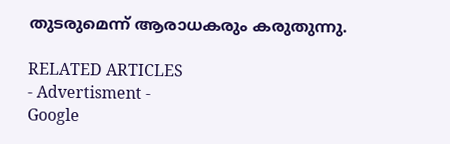തുടരുമെന്ന് ആരാധകരും കരുതുന്നു.

RELATED ARTICLES
- Advertisment -
Google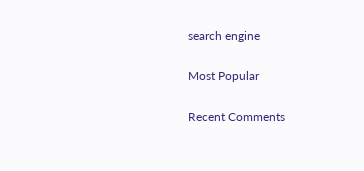search engine

Most Popular

Recent Comments